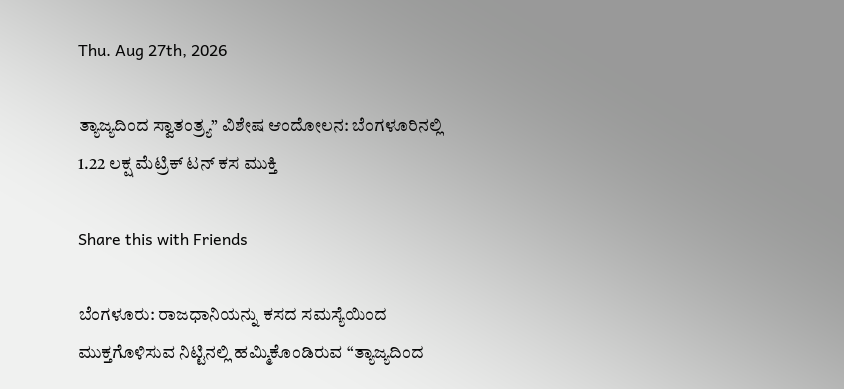Thu. Aug 27th, 2026

ತ್ಯಾಜ್ಯದಿಂದ ಸ್ವಾತಂತ್ರ್ಯ” ವಿಶೇಷ ಆಂದೋಲನ: ಬೆಂಗಳೂರಿನಲ್ಲಿ 1.22 ಲಕ್ಷ ಮೆಟ್ರಿಕ್ ಟನ್ ಕಸ ಮುಕ್ತಿ

Share this with Friends

ಬೆಂಗಳೂರು: ರಾಜಧಾನಿಯನ್ನು ಕಸದ ಸಮಸ್ಯೆಯಿಂದ ಮುಕ್ತಗೊಳಿಸುವ ನಿಟ್ಟಿನಲ್ಲಿ ಹಮ್ಮಿಕೊಂಡಿರುವ “ತ್ಯಾಜ್ಯದಿಂದ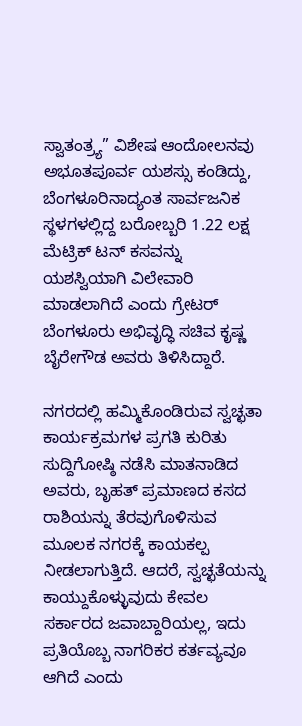ಸ್ವಾತಂತ್ರ್ಯ” ವಿಶೇಷ ಆಂದೋಲನವು ಅಭೂತಪೂರ್ವ ಯಶಸ್ಸು ಕಂಡಿದ್ದು, ಬೆಂಗಳೂರಿನಾದ್ಯಂತ ಸಾರ್ವಜನಿಕ ಸ್ಥಳಗಳಲ್ಲಿದ್ದ ಬರೋಬ್ಬರಿ 1.22 ಲಕ್ಷ ಮೆಟ್ರಿಕ್ ಟನ್ ಕಸವನ್ನು ಯಶಸ್ವಿಯಾಗಿ ವಿಲೇವಾರಿ ಮಾಡಲಾಗಿದೆ ಎಂದು ಗ್ರೇಟರ್ ಬೆಂಗಳೂರು ಅಭಿವೃದ್ಧಿ ಸಚಿವ ಕೃಷ್ಣ ಬೈರೇಗೌಡ ಅವರು ತಿಳಿಸಿದ್ದಾರೆ.

ನಗರದಲ್ಲಿ ಹಮ್ಮಿಕೊಂಡಿರುವ ಸ್ವಚ್ಛತಾ ಕಾರ್ಯಕ್ರಮಗಳ ಪ್ರಗತಿ ಕುರಿತು ಸುದ್ದಿಗೋಷ್ಠಿ ನಡೆಸಿ ಮಾತನಾಡಿದ ಅವರು, ಬೃಹತ್ ಪ್ರಮಾಣದ ಕಸದ ರಾಶಿಯನ್ನು ತೆರವುಗೊಳಿಸುವ ಮೂಲಕ ನಗರಕ್ಕೆ ಕಾಯಕಲ್ಪ ನೀಡಲಾಗುತ್ತಿದೆ. ಆದರೆ, ಸ್ವಚ್ಛತೆಯನ್ನು ಕಾಯ್ದುಕೊಳ್ಳುವುದು ಕೇವಲ ಸರ್ಕಾರದ ಜವಾಬ್ದಾರಿಯಲ್ಲ, ಇದು ಪ್ರತಿಯೊಬ್ಬ ನಾಗರಿಕರ ಕರ್ತವ್ಯವೂ ಆಗಿದೆ ಎಂದು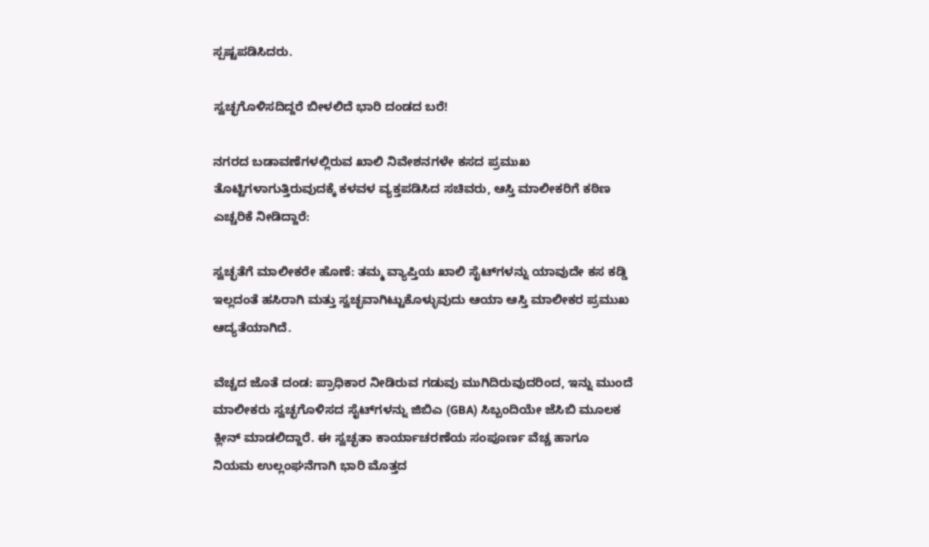ಸ್ಪಷ್ಟಪಡಿಸಿದರು.

ಸ್ವಚ್ಛಗೊಳಿಸದಿದ್ದರೆ ಬೀಳಲಿದೆ ಭಾರಿ ದಂಡದ ಬರೆ!

ನಗರದ ಬಡಾವಣೆಗಳಲ್ಲಿರುವ ಖಾಲಿ ನಿವೇಶನಗಳೇ ಕಸದ ಪ್ರಮುಖ ತೊಟ್ಟಿಗಳಾಗುತ್ತಿರುವುದಕ್ಕೆ ಕಳವಳ ವ್ಯಕ್ತಪಡಿಸಿದ ಸಚಿವರು, ಆಸ್ತಿ ಮಾಲೀಕರಿಗೆ ಕಠಿಣ ಎಚ್ಚರಿಕೆ ನೀಡಿದ್ದಾರೆ:

ಸ್ವಚ್ಛತೆಗೆ ಮಾಲೀಕರೇ ಹೊಣೆ: ತಮ್ಮ ವ್ಯಾಪ್ತಿಯ ಖಾಲಿ ಸೈಟ್‌ಗಳನ್ನು ಯಾವುದೇ ಕಸ ಕಡ್ಡಿ ಇಲ್ಲದಂತೆ ಹಸಿರಾಗಿ ಮತ್ತು ಸ್ವಚ್ಛವಾಗಿಟ್ಟುಕೊಳ್ಳುವುದು ಆಯಾ ಆಸ್ತಿ ಮಾಲೀಕರ ಪ್ರಮುಖ ಆದ್ಯತೆಯಾಗಿದೆ.

ವೆಚ್ಚದ ಜೊತೆ ದಂಡ: ಪ್ರಾಧಿಕಾರ ನೀಡಿರುವ ಗಡುವು ಮುಗಿದಿರುವುದರಿಂದ, ಇನ್ನು ಮುಂದೆ ಮಾಲೀಕರು ಸ್ವಚ್ಛಗೊಳಿಸದ ಸೈಟ್‌ಗಳನ್ನು ಜಿಬಿಎ (GBA) ಸಿಬ್ಬಂದಿಯೇ ಜೆಸಿಬಿ ಮೂಲಕ ಕ್ಲೀನ್ ಮಾಡಲಿದ್ದಾರೆ. ಈ ಸ್ವಚ್ಛತಾ ಕಾರ್ಯಾಚರಣೆಯ ಸಂಪೂರ್ಣ ವೆಚ್ಚ ಹಾಗೂ ನಿಯಮ ಉಲ್ಲಂಘನೆಗಾಗಿ ಭಾರಿ ಮೊತ್ತದ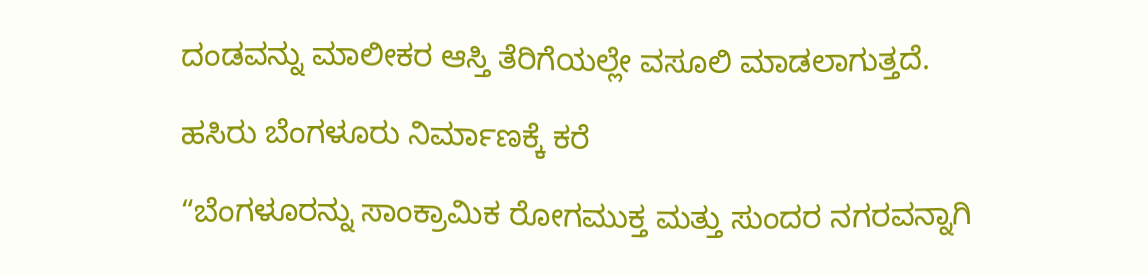ದಂಡವನ್ನು ಮಾಲೀಕರ ಆಸ್ತಿ ತೆರಿಗೆಯಲ್ಲೇ ವಸೂಲಿ ಮಾಡಲಾಗುತ್ತದೆ.

ಹಸಿರು ಬೆಂಗಳೂರು ನಿರ್ಮಾಣಕ್ಕೆ ಕರೆ

“ಬೆಂಗಳೂರನ್ನು ಸಾಂಕ್ರಾಮಿಕ ರೋಗಮುಕ್ತ ಮತ್ತು ಸುಂದರ ನಗರವನ್ನಾಗಿ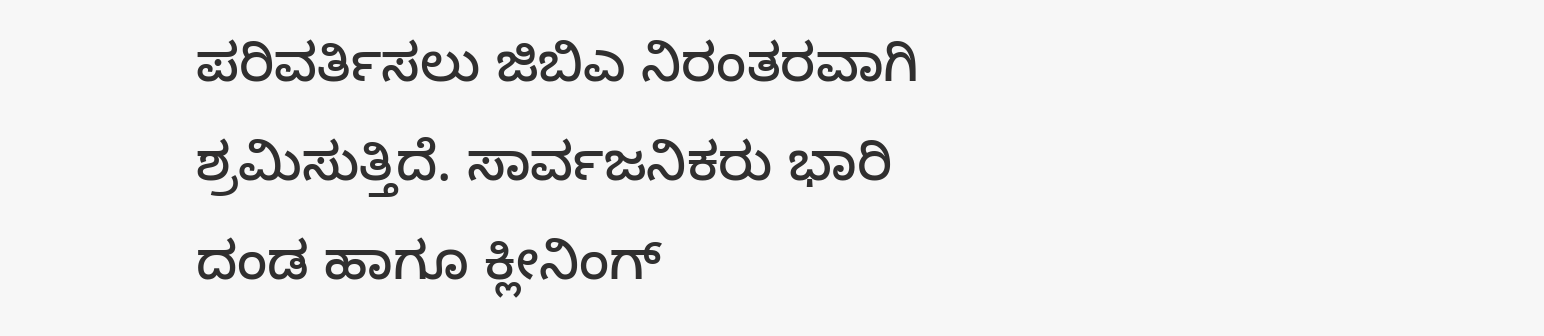ಪರಿವರ್ತಿಸಲು ಜಿಬಿಎ ನಿರಂತರವಾಗಿ ಶ್ರಮಿಸುತ್ತಿದೆ. ಸಾರ್ವಜನಿಕರು ಭಾರಿ ದಂಡ ಹಾಗೂ ಕ್ಲೀನಿಂಗ್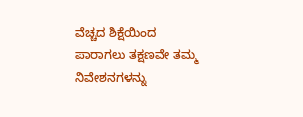ವೆಚ್ಚದ ಶಿಕ್ಷೆಯಿಂದ ಪಾರಾಗಲು ತಕ್ಷಣವೇ ತಮ್ಮ ನಿವೇಶನಗಳನ್ನು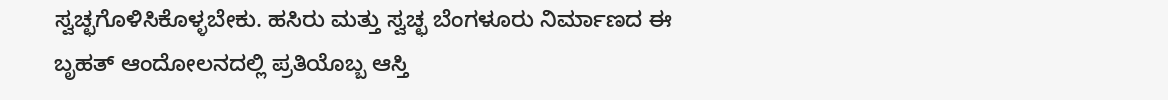ಸ್ವಚ್ಛಗೊಳಿಸಿಕೊಳ್ಳಬೇಕು. ಹಸಿರು ಮತ್ತು ಸ್ವಚ್ಛ ಬೆಂಗಳೂರು ನಿರ್ಮಾಣದ ಈ ಬೃಹತ್ ಆಂದೋಲನದಲ್ಲಿ ಪ್ರತಿಯೊಬ್ಬ ಆಸ್ತಿ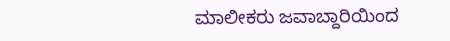ಮಾಲೀಕರು ಜವಾಬ್ದಾರಿಯಿಂದ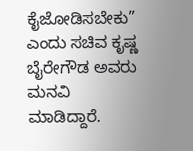ಕೈಜೋಡಿಸಬೇಕು” ಎಂದು ಸಚಿವ ಕೃಷ್ಣ ಬೈರೇಗೌಡ ಅವರು ಮನವಿ ಮಾಡಿದ್ದಾರೆ.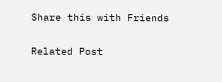Share this with Friends

Related Post